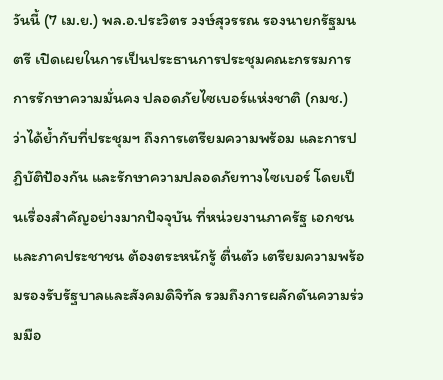วันนี้ (7 เม.ย.) พล.อ.ประวิตร วงษ์สุวรรณ รองนายกรัฐมนตรี เปิดเผยในการเป็นประธานการประชุมคณะกรรมการ การรักษาความมั่นคง ปลอดภัยไซเบอร์แห่งชาติ (กมช.) ว่าได้ย้ำกับที่ประชุมฯ ถึงการเตรียมความพร้อม และการปฏิบัติป้องกัน และรักษาความปลอดภัยทางไซเบอร์ โดยเป็นเรื่องสำคัญอย่างมากปัจจุบัน ที่หน่วยงานภาครัฐ เอกชนและภาคประชาชน ต้องตระหนักรู้ ตื่นตัว เตรียมความพร้อมรองรับรัฐบาลและสังคมดิจิทัล รวมถึงการผลักดันความร่วมมือ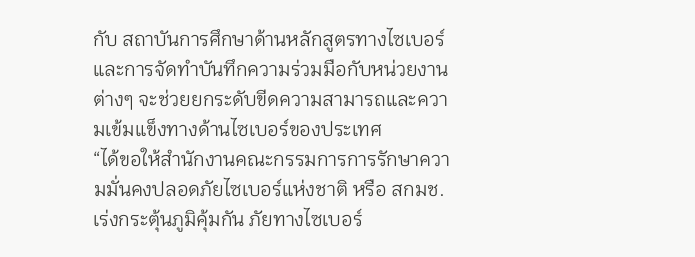กับ สถาบันการศึกษาด้านหลักสูตรทางไซเบอร์ และการจัดทำบันทึกความร่วมมือกับหน่วยงานต่างๆ จะช่วยยกระดับขีดความสามารถและความเข้มแข็งทางด้านไซเบอร์ของประเทศ
“ได้ขอให้สำนักงานคณะกรรมการการรักษาความมั่นคงปลอดภัยไซเบอร์แห่งชาติ หรือ สกมช. เร่งกระตุ้นภูมิคุ้มกัน ภัยทางไซเบอร์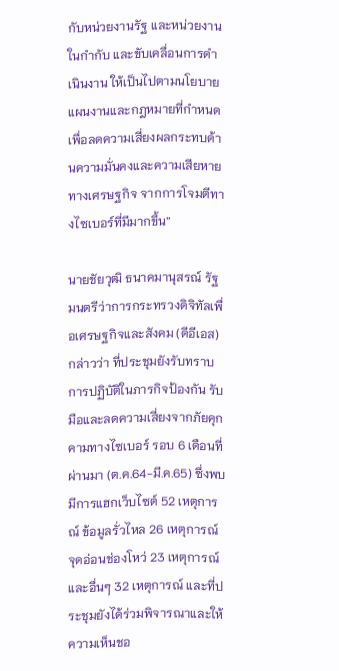กับหน่วยงานรัฐ และหน่วยงานในกำกับ และขับเคลื่อนการดำเนินงาน ให้เป็นไปตามนโยบาย แผนงานและกฎหมายที่กำหนด เพื่อลดความเสี่ยงผลกระทบด้านความมั่นคงและความเสียหายทางเศรษฐกิจ จากการโจมตีทางไซเบอร์ที่มีมากขึ้น”

นายชัยวุฒิ ธนาคมานุสรณ์ รัฐมนตรีว่าการกระทรวงดิจิทัลเพื่อเศรษฐกิจและสังคม (ดีอีเอส) กล่าวว่า ที่ประชุมยังรับทราบการปฏิบัติในภารกิจป้องกัน รับมือและลดความเสี่ยงจากภัยคุกคามทางไซเบอร์ รอบ 6 เดือนที่ผ่านมา (ต.ค.64-มี.ค.65) ซึ่งพบมีการแฮกเว็บไซต์ 52 เหตุการณ์ ข้อมูลรั่วไหล 26 เหตุการณ์ จุดอ่อนช่องโหว่ 23 เหตุการณ์ และอื่นๆ 32 เหตุการณ์ และที่ประชุมยังได้ร่วมพิจารณาและให้ความเห็นชอ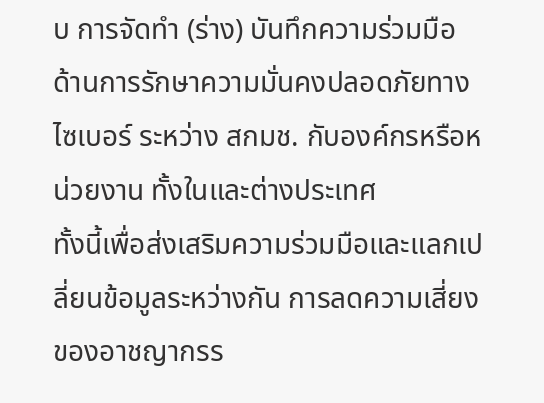บ การจัดทำ (ร่าง) บันทึกความร่วมมือ ด้านการรักษาความมั่นคงปลอดภัยทางไซเบอร์ ระหว่าง สกมช. กับองค์กรหรือหน่วยงาน ทั้งในและต่างประเทศ
ทั้งนี้เพื่อส่งเสริมความร่วมมือและแลกเปลี่ยนข้อมูลระหว่างกัน การลดความเสี่ยงของอาชญากรร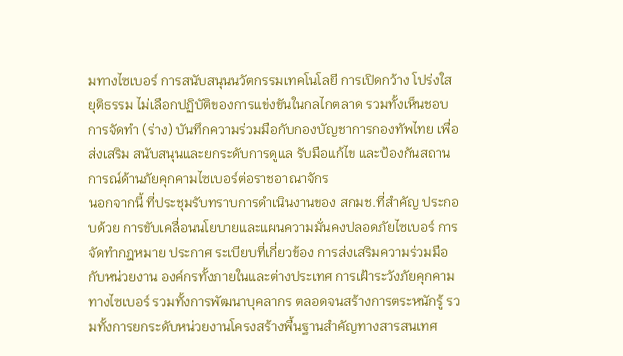มทางไซเบอร์ การสนับสนุนนวัตกรรมเทคโนโลยี การเปิดกว้าง โปร่งใส ยุติธรรม ไม่เลือกปฏิบัติของการแข่งขันในกลไกตลาด รวมทั้งเห็นชอบการจัดทำ (ร่าง) บันทึกความร่วมมือกับกองบัญชาการกองทัพไทย เพื่อส่งเสริม สนับสนุนและยกระดับการดูแล รับมือแก้ไข และป้องกันสถานการณ์ด้านภัยคุกคามไซเบอร์ต่อราชอาณาจักร
นอกจากนี้ ที่ประชุมรับทราบการดำเนินงานของ สกมช.ที่สำคัญ ประกอบด้วย การขับเคลื่อนนโยบายและแผนความมั่นคงปลอดภัยไซเบอร์ การจัดทำกฎหมาย ประกาศ ระเบียบที่เกี่ยวข้อง การส่งเสริมความร่วมมือกับหน่วยงาน องค์กรทั้งภายในและต่างประเทศ การเฝ้าระวังภัยคุกคามทางไซเบอร์ รวมทั้งการพัฒนาบุคลากร ตลอดจนสร้างการตระหนักรู้ รวมทั้งการยกระดับหน่วยงานโครงสร้างพื้นฐานสำคัญทางสารสนเทศ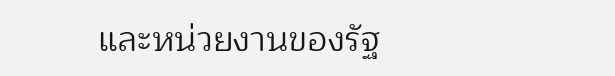และหน่วยงานของรัฐ